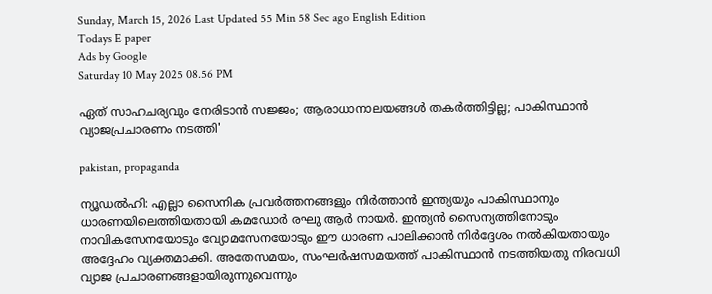Sunday, March 15, 2026 Last Updated 55 Min 58 Sec ago English Edition
Todays E paper
Ads by Google
Saturday 10 May 2025 08.56 PM

ഏത് സാഹചര്യവും നേരിടാന്‍ സജ്ജം; ആരാധാനാലയങ്ങള്‍ തകര്‍ത്തിട്ടില്ല; പാകിസ്ഥാന്‍ വ്യാജപ്രചാരണം നടത്തി'

pakistan, propaganda

ന്യൂഡല്‍ഹി: എല്ലാ സൈനിക പ്രവര്‍ത്തനങ്ങളും നിര്‍ത്താന്‍ ഇന്ത്യയും പാകിസ്ഥാനും ധാരണയിലെത്തിയതായി കമഡോര്‍ രഘു ആര്‍ നായര്‍. ഇന്ത്യന്‍ സൈന്യത്തിനോടും നാവികസേനയോടും വ്യോമസേനയോടും ഈ ധാരണ പാലിക്കാന്‍ നിര്‍ദ്ദേശം നല്‍കിയതായും അദ്ദേഹം വ്യക്തമാക്കി. അതേസമയം, സംഘര്‍ഷസമയത്ത് പാകിസ്ഥാന്‍ നടത്തിയതു നിരവധി വ്യാജ പ്രചാരണങ്ങളായിരുന്നുവെന്നും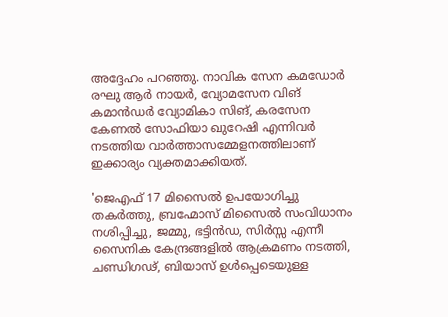അദ്ദേഹം പറഞ്ഞു. നാവിക സേന കമഡോര്‍ രഘു ആര്‍ നായര്‍, വ്യോമസേന വിങ് കമാന്‍ഡര്‍ വ്യോമികാ സിങ്, കരസേന കേണല്‍ സോഫിയാ ഖുറേഷി എന്നിവര്‍ നടത്തിയ വാര്‍ത്താസമ്മേളനത്തിലാണ് ഇക്കാര്യം വ്യക്തമാക്കിയത്.

'ജെഎഫ് 17 മിസൈല്‍ ഉപയോഗിച്ചു തകര്‍ത്തു, ബ്രഹ്മോസ് മിസൈല്‍ സംവിധാനം നശിപ്പിച്ചു, ജമ്മു, ഭട്ടിന്‍ഡ, സിര്‍സ്സ എന്നീ സൈനിക കേന്ദ്രങ്ങളില്‍ ആക്രമണം നടത്തി, ചണ്ഡിഗഢ്, ബിയാസ് ഉള്‍പ്പെടെയുള്ള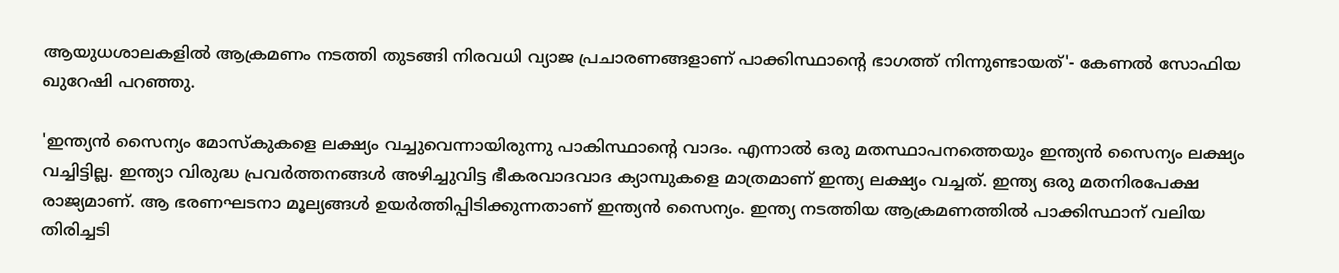ആയുധശാലകളില്‍ ആക്രമണം നടത്തി തുടങ്ങി നിരവധി വ്യാജ പ്രചാരണങ്ങളാണ് പാക്കിസ്ഥാന്റെ ഭാഗത്ത് നിന്നുണ്ടായത്'- കേണല്‍ സോഫിയ ഖുറേഷി പറഞ്ഞു.

'ഇന്ത്യന്‍ സൈന്യം മോസ്‌കുകളെ ലക്ഷ്യം വച്ചുവെന്നായിരുന്നു പാകിസ്ഥാന്റെ വാദം. എന്നാല്‍ ഒരു മതസ്ഥാപനത്തെയും ഇന്ത്യന്‍ സൈന്യം ലക്ഷ്യം വച്ചിട്ടില്ല. ഇന്ത്യാ വിരുദ്ധ പ്രവര്‍ത്തനങ്ങള്‍ അഴിച്ചുവിട്ട ഭീകരവാദവാദ ക്യാമ്പുകളെ മാത്രമാണ് ഇന്ത്യ ലക്ഷ്യം വച്ചത്. ഇന്ത്യ ഒരു മതനിരപേക്ഷ രാജ്യമാണ്. ആ ഭരണഘടനാ മൂല്യങ്ങള്‍ ഉയര്‍ത്തിപ്പിടിക്കുന്നതാണ് ഇന്ത്യന്‍ സൈന്യം. ഇന്ത്യ നടത്തിയ ആക്രമണത്തില്‍ പാക്കിസ്ഥാന് വലിയ തിരിച്ചടി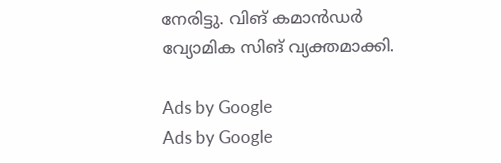നേരിട്ടു. വിങ് കമാന്‍ഡര്‍ വ്യോമിക സിങ് വ്യക്തമാക്കി.

Ads by Google
Ads by Google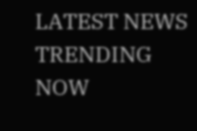LATEST NEWS
TRENDING NOW